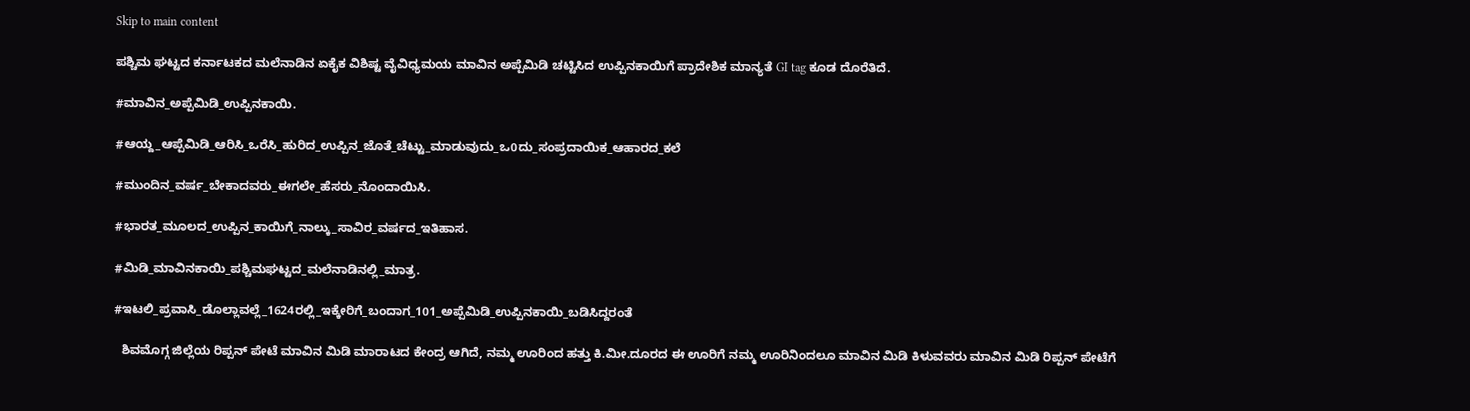Skip to main content

ಪಶ್ಚಿಮ ಘಟ್ಟದ ಕರ್ನಾಟಕದ ಮಲೆನಾಡಿನ ಏಕೈಕ ವಿಶಿಷ್ಟ ವೈವಿಧ್ಯಮಯ ಮಾವಿನ ಅಪ್ಪೆಮಿಡಿ ಚಟ್ಟಿಸಿದ ಉಪ್ಪಿನಕಾಯಿಗೆ ಪ್ರಾದೇಶಿಕ ಮಾನ್ಯತೆ GI tag ಕೂಡ ದೊರೆತಿದೆ.

#ಮಾವಿನ_ಅಪ್ಪೆಮಿಡಿ_ಉಪ್ಪಿನಕಾಯಿ.

#ಆಯ್ದ_ಆಪ್ಪೆಮಿಡಿ_ಆರಿಸಿ_ಒರೆಸಿ_ಹುರಿದ_ಉಪ್ಪಿನ_ಜೊತೆ_ಚೆಟ್ಟು_ಮಾಡುವುದು_ಒ0ದು_ಸಂಪ್ರದಾಯಿಕ_ಆಹಾರದ_ಕಲೆ

#ಮುಂದಿನ_ವರ್ಷ_ಬೇಕಾದವರು_ಈಗಲೇ_ಹೆಸರು_ನೊಂದಾಯಿಸಿ.

#ಭಾರತ_ಮೂಲದ_ಉಪ್ಪಿನ_ಕಾಯಿಗೆ_ನಾಲ್ಕು_ಸಾವಿರ_ವರ್ಷದ_ಇತಿಹಾಸ.

#ಮಿಡಿ_ಮಾವಿನಕಾಯಿ_ಪಶ್ಚಿಮಘಟ್ಟದ_ಮಲೆನಾಡಿನಲ್ಲಿ_ಮಾತ್ರ.

#ಇಟಲಿ_ಪ್ರವಾಸಿ_ಡೊಲ್ಲಾವಲ್ಲೆ_1624ರಲ್ಲಿ_ಇಕ್ಕೇರಿಗೆ_ಬಂದಾಗ_101_ಅಪ್ಪೆಮಿಡಿ_ಉಪ್ಪಿನಕಾಯಿ_ಬಡಿಸಿದ್ದರಂತೆ

  ಶಿವಮೊಗ್ಗ ಜಿಲ್ಲೆಯ ರಿಪ್ಪನ್ ಪೇಟೆ ಮಾವಿನ ಮಿಡಿ ಮಾರಾಟದ ಕೇಂದ್ರ ಆಗಿದೆ, ನಮ್ಮ ಊರಿಂದ ಹತ್ತು ಕಿ.ಮೀ.ದೂರದ ಈ ಊರಿಗೆ ನಮ್ಮ ಊರಿನಿಂದಲೂ ಮಾವಿನ ಮಿಡಿ ಕಿಳುವವರು ಮಾವಿನ ಮಿಡಿ ರಿಪ್ಪನ್ ಪೇಟೆಗೆ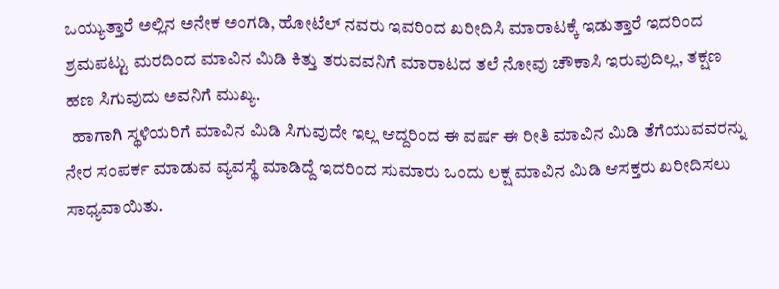ಒಯ್ಯುತ್ತಾರೆ ಅಲ್ಲಿನ ಅನೇಕ ಅಂಗಡಿ, ಹೋಟೆಲ್ ನವರು ಇವರಿಂದ ಖರೀದಿಸಿ ಮಾರಾಟಕ್ಕೆ ಇಡುತ್ತಾರೆ ಇದರಿಂದ ಶ್ರಮಪಟ್ಟು ಮರದಿಂದ ಮಾವಿನ ಮಿಡಿ ಕಿತ್ತು ತರುವವನಿಗೆ ಮಾರಾಟದ ತಲೆ ನೋವು ಚೌಕಾಸಿ ಇರುವುದಿಲ್ಲ, ತಕ್ಷಣ ಹಣ ಸಿಗುವುದು ಅವನಿಗೆ ಮುಖ್ಯ.
  ಹಾಗಾಗಿ ಸ್ಥಳಿಯರಿಗೆ ಮಾವಿನ ಮಿಡಿ ಸಿಗುವುದೇ ಇಲ್ಲ ಆದ್ದರಿಂದ ಈ ವರ್ಷ ಈ ರೀತಿ ಮಾವಿನ ಮಿಡಿ ತೆಗೆಯುವವರನ್ನು ನೇರ ಸಂಪರ್ಕ ಮಾಡುವ ವ್ಯವಸ್ಥೆ ಮಾಡಿದ್ದೆ ಇದರಿಂದ ಸುಮಾರು ಒಂದು ಲಕ್ಷ ಮಾವಿನ ಮಿಡಿ ಆಸಕ್ತರು ಖರೀದಿಸಲು ಸಾಧ್ಯವಾಯಿತು.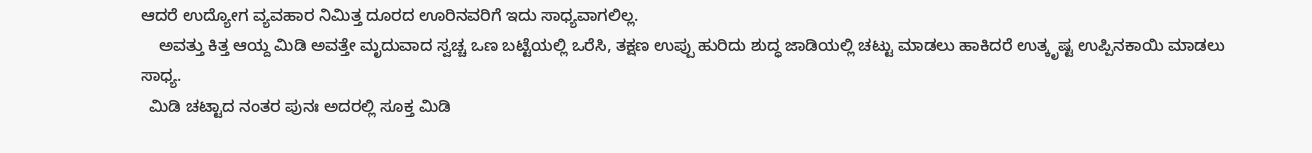ಆದರೆ ಉದ್ಯೋಗ ವ್ಯವಹಾರ ನಿಮಿತ್ತ ದೂರದ ಊರಿನವರಿಗೆ ಇದು ಸಾಧ್ಯವಾಗಲಿಲ್ಲ.
    ಅವತ್ತು ಕಿತ್ತ ಆಯ್ದ ಮಿಡಿ ಅವತ್ತೇ ಮೃದುವಾದ ಸ್ವಚ್ಚ ಒಣ ಬಟ್ಟೆಯಲ್ಲಿ ಒರೆಸಿ, ತಕ್ಷಣ ಉಪ್ಪು ಹುರಿದು ಶುದ್ಧ ಜಾಡಿಯಲ್ಲಿ ಚಟ್ಟು ಮಾಡಲು ಹಾಕಿದರೆ ಉತ್ಕೃಷ್ಟ ಉಪ್ಪಿನಕಾಯಿ ಮಾಡಲು ಸಾಧ್ಯ.
  ಮಿಡಿ ಚಟ್ಟಾದ ನಂತರ ಪುನಃ ಅದರಲ್ಲಿ ಸೂಕ್ತ ಮಿಡಿ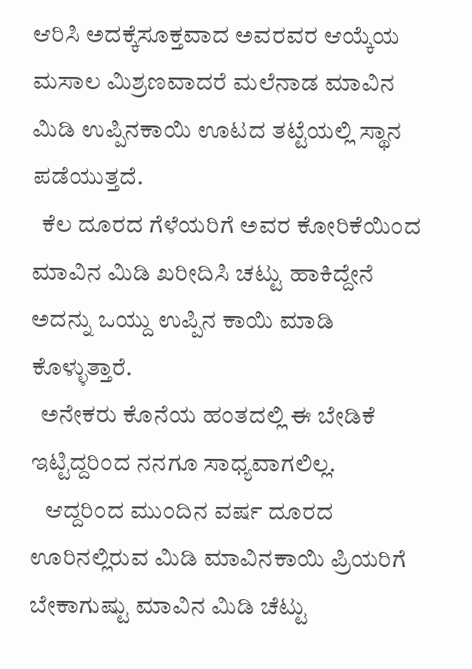ಆರಿಸಿ ಅದಕ್ಕೆಸೂಕ್ತವಾದ ಅವರವರ ಆಯ್ಕೆಯ ಮಸಾಲ ಮಿಶ್ರಣವಾದರೆ ಮಲೆನಾಡ ಮಾವಿನ ಮಿಡಿ ಉಪ್ಪಿನಕಾಯಿ ಊಟದ ತಟ್ಟೆಯಲ್ಲಿ ಸ್ಥಾನ ಪಡೆಯುತ್ತದೆ.
  ಕೆಲ ದೂರದ ಗೆಳೆಯರಿಗೆ ಅವರ ಕೋರಿಕೆಯಿಂದ ಮಾವಿನ ಮಿಡಿ ಖರೀದಿಸಿ ಚಟ್ಟು ಹಾಕಿದ್ದೇನೆ ಅದನ್ನು ಒಯ್ದು ಉಪ್ಪಿನ ಕಾಯಿ ಮಾಡಿ ಕೊಳ್ಳುತ್ತಾರೆ.
  ಅನೇಕರು ಕೊನೆಯ ಹಂತದಲ್ಲಿ ಈ ಬೇಡಿಕೆ ಇಟ್ಟಿದ್ದರಿಂದ ನನಗೂ ಸಾಧ್ಯವಾಗಲಿಲ್ಲ.
   ಆದ್ದರಿಂದ ಮುಂದಿನ ವರ್ಷ ದೂರದ ಊರಿನಲ್ಲಿರುವ ಮಿಡಿ ಮಾವಿನಕಾಯಿ ಪ್ರಿಯರಿಗೆ ಬೇಕಾಗುಷ್ಟು ಮಾವಿನ ಮಿಡಿ ಚೆಟ್ಟು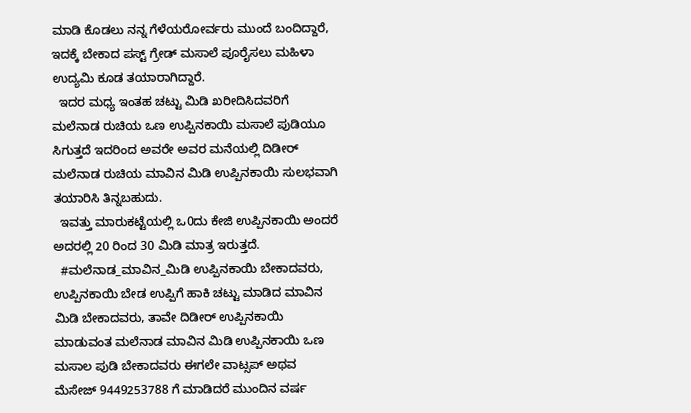ಮಾಡಿ ಕೊಡಲು ನನ್ನ ಗೆಳೆಯರೋರ್ವರು ಮುಂದೆ ಬಂದಿದ್ದಾರೆ, ಇದಕ್ಕೆ ಬೇಕಾದ ಪಸ್ಟ್ ಗ್ರೇಡ್ ಮಸಾಲೆ ಪೂರೈಸಲು ಮಹಿಳಾ ಉದ್ಯಮಿ ಕೂಡ ತಯಾರಾಗಿದ್ದಾರೆ.
  ಇದರ ಮಧ್ಯ ಇಂತಹ ಚಟ್ಟು ಮಿಡಿ ಖರೀದಿಸಿದವರಿಗೆ ಮಲೆನಾಡ ರುಚಿಯ ಒಣ ಉಪ್ಪಿನಕಾಯಿ ಮಸಾಲೆ ಪುಡಿಯೂ ಸಿಗುತ್ತದೆ ಇದರಿಂದ ಅವರೇ ಅವರ ಮನೆಯಲ್ಲಿ ದಿಡೀರ್ ಮಲೆನಾಡ ರುಚಿಯ ಮಾವಿನ ಮಿಡಿ ಉಪ್ಪಿನಕಾಯಿ ಸುಲಭವಾಗಿ ತಯಾರಿಸಿ ತಿನ್ನಬಹುದು.
  ಇವತ್ತು ಮಾರುಕಟ್ಟೆಯಲ್ಲಿ ಒ0ದು ಕೇಜಿ ಉಪ್ಪಿನಕಾಯಿ ಅಂದರೆ ಅದರಲ್ಲಿ 20 ರಿಂದ 30 ಮಿಡಿ ಮಾತ್ರ ಇರುತ್ತದೆ.
  #ಮಲೆನಾಡ_ಮಾವಿನ_ಮಿಡಿ ಉಪ್ಪಿನಕಾಯಿ ಬೇಕಾದವರು, ಉಪ್ಪಿನಕಾಯಿ ಬೇಡ ಉಪ್ಪಿಗೆ ಹಾಕಿ ಚಟ್ಟು ಮಾಡಿದ ಮಾವಿನ ಮಿಡಿ ಬೇಕಾದವರು, ತಾವೇ ದಿಡೀರ್ ಉಪ್ಪಿನಕಾಯಿ ಮಾಡುವಂತ ಮಲೆನಾಡ ಮಾವಿನ ಮಿಡಿ ಉಪ್ಪಿನಕಾಯಿ ಒಣ ಮಸಾಲ ಪುಡಿ ಬೇಕಾದವರು ಈಗಲೇ ವಾಟ್ಸಪ್ ಅಥವ ಮೆಸೇಜ್ 9449253788 ಗೆ ಮಾಡಿದರೆ ಮುಂದಿನ ವರ್ಷ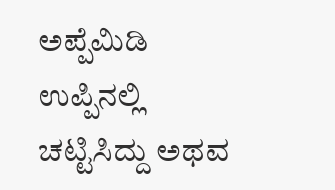ಅಪ್ಪೆಮಿಡಿ ಉಪ್ಪಿನಲ್ಲಿ ಚಟ್ಟಿಸಿದ್ದು ಅಥವ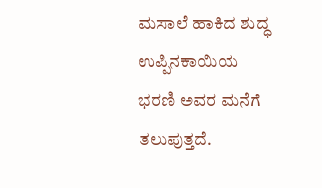ಮಸಾಲೆ ಹಾಕಿದ ಶುದ್ಧ ಉಪ್ಪಿನಕಾಯಿಯ ಭರಣಿ ಅವರ ಮನೆಗೆ ತಲುಪುತ್ತದೆ.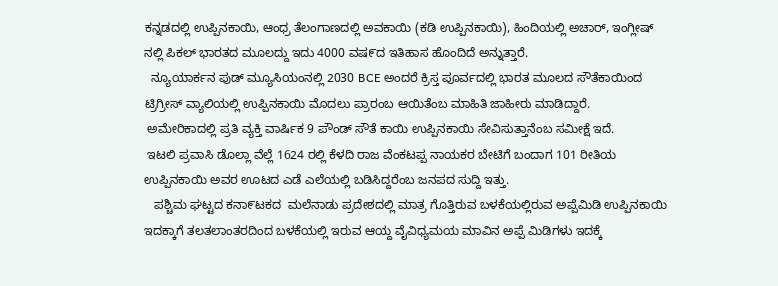ಕನ್ನಡದಲ್ಲಿ ಉಪ್ಪಿನಕಾಯಿ, ಆಂಧ್ರ ತೆಲಂಗಾಣದಲ್ಲಿ ಅವಕಾಯಿ (ಕಡಿ ಉಪ್ಪಿನಕಾಯಿ), ಹಿಂದಿಯಲ್ಲಿ ಅಚಾರ್, ಇಂಗ್ಲೀಷ್ ನಲ್ಲಿ ಪಿಕಲ್ ಭಾರತದ ಮೂಲದ್ದು ಇದು 4000 ವಷ೯ದ ಇತಿಹಾಸ ಹೊಂದಿದೆ ಅನ್ನುತ್ತಾರೆ.
  ನ್ಯೂಯಾರ್ಕನ ಪುಡ್ ಮ್ಯೂಸಿಯಂನಲ್ಲಿ 2030 BCE ಅಂದರೆ ಕ್ರಿಸ್ತ ಪೂರ್ವದಲ್ಲಿ ಭಾರತ ಮೂಲದ ಸೌತೆಕಾಯಿಂದ ಟ್ರಿಗ್ರೀಸ್ ವ್ಯಾಲಿಯಲ್ಲಿ ಉಪ್ಪಿನಕಾಯಿ ಮೊದಲು ಪ್ರಾರಂಬ ಆಯಿತೆಂಬ ಮಾಹಿತಿ ಜಾಹೀರು ಮಾಡಿದ್ದಾರೆ.
 ಅಮೇರಿಕಾದಲ್ಲಿ ಪ್ರತಿ ವ್ಯಕ್ತಿ ವಾರ್ಷಿಕ 9 ಪೌಂಡ್ ಸೌತೆ ಕಾಯಿ ಉಪ್ಪಿನಕಾಯಿ ಸೇವಿಸುತ್ತಾನೆಂಬ ಸಮೀಕ್ಷೆ ಇದೆ.
 ಇಟಲಿ ಪ್ರವಾಸಿ ಡೊಲ್ಲಾ ವೆಲ್ಲೆ 1624 ರಲ್ಲಿ ಕೆಳದಿ ರಾಜ ವೆಂಕಟಪ್ಪ ನಾಯಕರ ಬೇಟಿಗೆ ಬಂದಾಗ 101 ರೀತಿಯ ಉಪ್ಪಿನಕಾಯಿ ಅವರ ಊಟದ ಎಡೆ ಎಲೆಯಲ್ಲಿ ಬಡಿಸಿದ್ದರೆಂಬ ಜನಪದ ಸುದ್ದಿ ಇತ್ತು.
   ಪಶ್ಚಿಮ ಘಟ್ಟದ ಕನಾ೯ಟಕದ  ಮಲೆನಾಡು ಪ್ರದೇಶದಲ್ಲಿ ಮಾತ್ರ ಗೊತ್ತಿರುವ ಬಳಕೆಯಲ್ಲಿರುವ ಅಪ್ಪೆಮಿಡಿ ಉಪ್ಪಿನಕಾಯಿ ಇದಕ್ಕಾಗೆ ತಲತಲಾಂತರದಿಂದ ಬಳಕೆಯಲ್ಲಿ ಇರುವ ಆಯ್ದ ವೈವಿಧ್ಯಮಯ ಮಾವಿನ ಅಪ್ಪೆ ಮಿಡಿಗಳು ಇದಕ್ಕೆ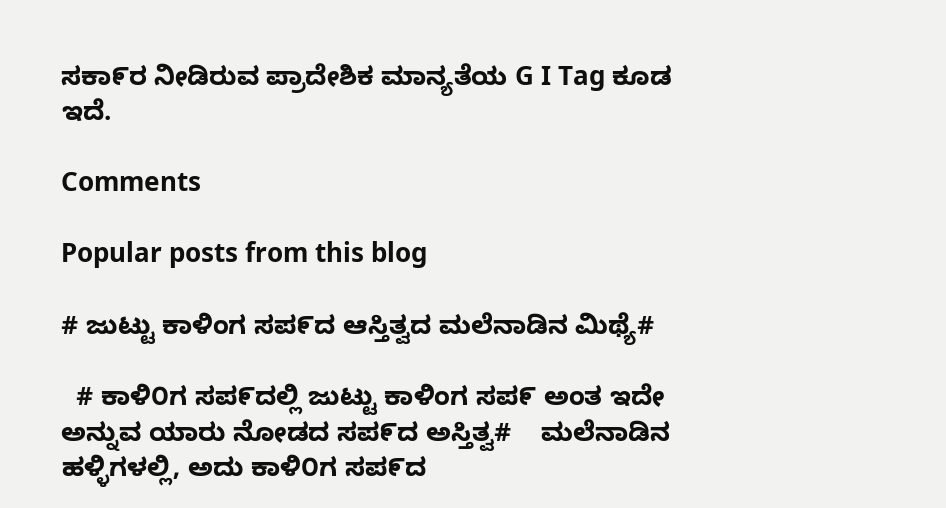ಸಕಾ೯ರ ನೀಡಿರುವ ಪ್ರಾದೇಶಿಕ ಮಾನ್ಯತೆಯ G I Tag ಕೂಡ ಇದೆ.

Comments

Popular posts from this blog

# ಜುಟ್ಟು ಕಾಳಿಂಗ ಸಪ೯ದ ಆಸ್ತಿತ್ವದ ಮಲೆನಾಡಿನ ಮಿಥ್ಯೆ#

  # ಕಾಳಿ೦ಗ ಸಪ೯ದಲ್ಲಿ ಜುಟ್ಟು ಕಾಳಿಂಗ ಸಪ೯ ಅಂತ ಇದೇ ಅನ್ನುವ ಯಾರು ನೋಡದ ಸಪ೯ದ ಅಸ್ತಿತ್ವ#    ಮಲೆನಾಡಿನ ಹಳ್ಳಿಗಳಲ್ಲಿ, ಅದು ಕಾಳಿ೦ಗ ಸಪ೯ದ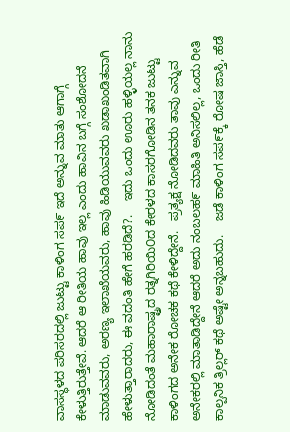ವಾಸಸ್ಥಳದ ಪರಿಸರದಲ್ಲಿ ಜುಟ್ಟು ಕಾಳಿಂಗ ಸಪ೯ ಇದೆ ಅನ್ನುವ ಮಾತು ಆಗಾಗ್ಗೆ ಕೇಳುತ್ತಿರುತ್ತೇವೆ. ಆದರೆ ಆ ರೀತಿಯ ಹಾವು ಇಲ್ಲ ಎಂದು ಹಾವಿನ ಬಗ್ಗೆ ಸಂಶೋದನೆ ಮಾಡುವವರು, ಅರಣ್ಯ ಇಲಾಖೆಯವರು, ಹಾವು ಹಿಡಿಯುವವರು ಖಡಾಖಂಡಿತವಾಗಿ ಹೇಳುತ್ತಾರಾದರು, ಈ ವದಂತಿ ಹೇಗೆ ಹರಡಿದೆ?.    ಇದು ಒಂದು ಊರು ಹಳ್ಳಿಯಲ್ಲ ನಾನು ನೋಡಿದಂತೆ ಮಹಾರಾಷ್ಟ್ರದ ರತ್ನಗಿರಿಯಿ೦ದ ಕೇರಳದ ಕಾಸರಗೋಡಿನ ತನಕ ಜುಟ್ಟು ಕಾಳಿಂಗದ ಅನೇಕ ರೋಚಕ ಕಥೆ ಕೇಳಿದ್ದೇನೆ.   ಪ್ರತ್ಯಕ್ಷ ನೋಡಿದವರು ತಾವು ಎನ್ನುವ ಅನೇಕರಲ್ಲಿ ಮಾತಾಡಿದ್ದೇನೆ ಆದರೆ ಅದು ನಂಬಲಹ೯ ಮಾಹಿತಿ ಅನಿಸಲಿಲ್ಲ, ಒಂದು ರೀತಿ ಕಾಲ್ಪನಿಕ ತ್ರಿಲ್ಲರ್ ಕಥೆ ಅಷ್ಟೇ ಅನ್ನಬಹುದು.    ಜಡೆ ಕಾಳಿಂಗ ಸಪ೯ಕ್ಕೆ ರೋಷ ಜಾಸ್ತಿ, ಹೆಡೆ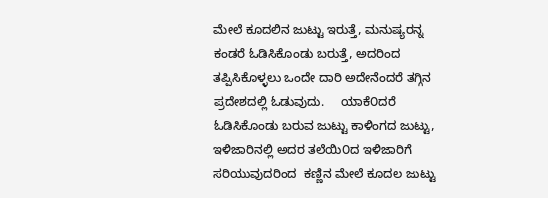ಮೇಲೆ ಕೂದಲಿನ ಜುಟ್ಟು ಇರುತ್ತೆ, ಮನುಷ್ಯರನ್ನ ಕಂಡರೆ ಓಡಿಸಿಕೊಂಡು ಬರುತ್ತೆ, ಅದರಿಂದ ತಪ್ಪಿಸಿಕೊಳ್ಳಲು ಒಂದೇ ದಾರಿ ಅದೇನೆಂದರೆ ತಗ್ಗಿನ ಪ್ರದೇಶದಲ್ಲಿ ಓಡುವುದು.     ಯಾಕೆ೦ದರೆ ಓಡಿಸಿಕೊಂಡು ಬರುವ ಜುಟ್ಟು ಕಾಳಿಂಗದ ಜುಟ್ಟು, ಇಳಿಜಾರಿನಲ್ಲಿ ಅದರ ತಲೆಯಿ೦ದ ಇಳಿಜಾರಿಗೆ ಸರಿಯುವುದರಿಂದ  ಕಣ್ಣಿನ ಮೇಲೆ ಕೂದಲ ಜುಟ್ಟು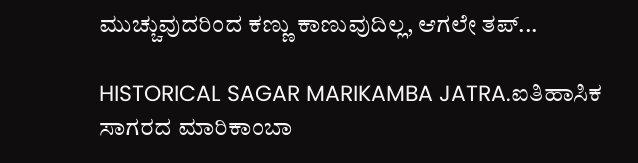ಮುಚ್ಚುವುದರಿಂದ ಕಣ್ಣು ಕಾಣುವುದಿಲ್ಲ, ಆಗಲೇ ತಪ್...

HISTORICAL SAGAR MARIKAMBA JATRA.ಐತಿಹಾಸಿಕ ಸಾಗರದ ಮಾರಿಕಾಂಬಾ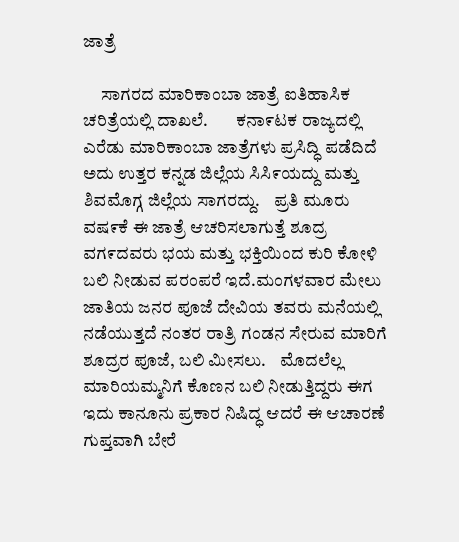ಜಾತ್ರೆ

     ಸಾಗರದ ಮಾರಿಕಾಂಬಾ ಜಾತ್ರೆ ಐತಿಹಾಸಿಕ ಚರಿತ್ರೆಯಲ್ಲಿ ದಾಖಲೆ.        ಕನಾ೯ಟಕ ರಾಜ್ಯದಲ್ಲಿ ಎರೆಡು ಮಾರಿಕಾಂಬಾ ಜಾತ್ರೆಗಳು ಪ್ರಸಿದ್ಧಿ ಪಡೆದಿದೆ ಅದು ಉತ್ತರ ಕನ್ನಡ ಜಿಲ್ಲೆಯ ಸಿಸಿ೯ಯದ್ದು ಮತ್ತು ಶಿವಮೊಗ್ಗ ಜಿಲ್ಲೆಯ ಸಾಗರದ್ದು.    ಪ್ರತಿ ಮೂರು ವಷ೯ಕೆ ಈ ಜಾತ್ರೆ ಆಚರಿಸಲಾಗುತ್ತೆ ಶೂದ್ರ ವಗ೯ದವರು ಭಯ ಮತ್ತು ಭಕ್ತಿಯಿಂದ ಕುರಿ ಕೋಳಿ ಬಲಿ ನೀಡುವ ಪರಂಪರೆ ಇದೆ.ಮಂಗಳವಾರ ಮೇಲು ಜಾತಿಯ ಜನರ ಪೂಜೆ ದೇವಿಯ ತವರು ಮನೆಯಲ್ಲಿ ನಡೆಯುತ್ತದೆ ನಂತರ ರಾತ್ರಿ ಗಂಡನ ಸೇರುವ ಮಾರಿಗೆ ಶೂದ್ರರ ಪೂಜೆ, ಬಲಿ ಮೀಸಲು.    ಮೊದಲೆಲ್ಲ ಮಾರಿಯಮ್ಮನಿಗೆ ಕೊಣನ ಬಲಿ ನೀಡುತ್ತಿದ್ದರು ಈಗ ಇದು ಕಾನೂನು ಪ್ರಕಾರ ನಿಷಿದ್ಧ ಆದರೆ ಈ ಆಚಾರಣೆ ಗುಪ್ತವಾಗಿ ಬೇರೆ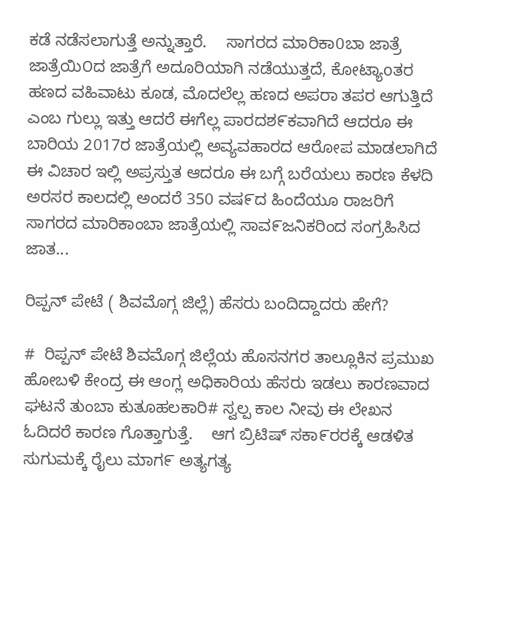ಕಡೆ ನಡೆಸಲಾಗುತ್ತೆ ಅನ್ನುತ್ತಾರೆ.    ಸಾಗರದ ಮಾರಿಕಾ0ಬಾ ಜಾತ್ರೆ ಜಾತ್ರೆಯಿ೦ದ ಜಾತ್ರೆಗೆ ಅದೂರಿಯಾಗಿ ನಡೆಯುತ್ತದೆ, ಕೋಟ್ಯಾoತರ ಹಣದ ವಹಿವಾಟು ಕೂಡ, ಮೊದಲೆಲ್ಲ ಹಣದ ಅಪರಾ ತಪರ ಆಗುತ್ತಿದೆ ಎಂಬ ಗುಲ್ಲು ಇತ್ತು ಆದರೆ ಈಗೆಲ್ಲ ಪಾರದಶ೯ಕವಾಗಿದೆ ಆದರೂ ಈ ಬಾರಿಯ 2017ರ ಜಾತ್ರೆಯಲ್ಲಿ ಅವ್ಯವಹಾರದ ಆರೋಪ ಮಾಡಲಾಗಿದೆ ಈ ವಿಚಾರ ಇಲ್ಲಿ ಅಪ್ರಸ್ತುತ ಆದರೂ ಈ ಬಗ್ಗೆ ಬರೆಯಲು ಕಾರಣ ಕೆಳದಿ ಅರಸರ ಕಾಲದಲ್ಲಿ ಅಂದರೆ 350 ವಷ೯ದ ಹಿಂದೆಯೂ ರಾಜರಿಗೆ ಸಾಗರದ ಮಾರಿಕಾಂಬಾ ಜಾತ್ರೆಯಲ್ಲಿ ಸಾವ೯ಜನಿಕರಿಂದ ಸಂಗ್ರಹಿಸಿದ ಜಾತ...

ರಿಪ್ಪನ್ ಪೇಟೆ ( ಶಿವಮೊಗ್ಗ ಜಿಲ್ಲೆ) ಹೆಸರು ಬಂದಿದ್ದಾದರು ಹೇಗೆ?

#  ರಿಪ್ಪನ್ ಪೇಟೆ ಶಿವಮೊಗ್ಗ ಜಿಲ್ಲೆಯ ಹೊಸನಗರ ತಾಲ್ಲೂಕಿನ ಪ್ರಮುಖ ಹೋಬಳಿ ಕೇಂದ್ರ ಈ ಆಂಗ್ಲ ಅಧಿಕಾರಿಯ ಹೆಸರು ಇಡಲು ಕಾರಣವಾದ ಘಟನೆ ತುಂಬಾ ಕುತೂಹಲಕಾರಿ# ಸ್ವಲ್ಪ ಕಾಲ ನೀವು ಈ ಲೇಖನ ಓದಿದರೆ ಕಾರಣ ಗೊತ್ತಾಗುತ್ತೆ.    ಆಗ ಬ್ರಿಟಿಷ್ ಸಕಾ೯ರರಕ್ಕೆ ಆಡಳಿತ ಸುಗುಮಕ್ಕೆ ರೈಲು ಮಾಗ೯ ಅತ್ಯಗತ್ಯ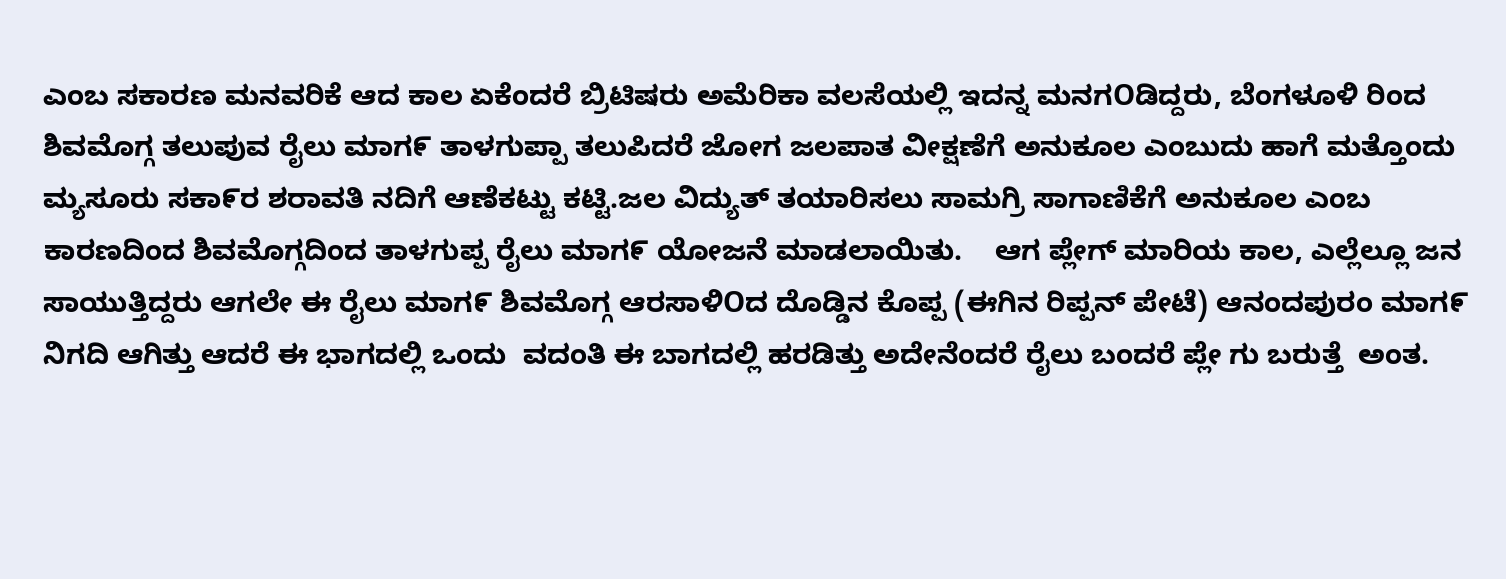ಎಂಬ ಸಕಾರಣ ಮನವರಿಕೆ ಆದ ಕಾಲ ಏಕೆಂದರೆ ಬ್ರಿಟಿಷರು ಅಮೆರಿಕಾ ವಲಸೆಯಲ್ಲಿ ಇದನ್ನ ಮನಗOಡಿದ್ದರು, ಬೆಂಗಳೂಳಿ ರಿಂದ ಶಿವಮೊಗ್ಗ ತಲುಪುವ ರೈಲು ಮಾಗ೯ ತಾಳಗುಪ್ಪಾ ತಲುಪಿದರೆ ಜೋಗ ಜಲಪಾತ ವೀಕ್ಷಣೆಗೆ ಅನುಕೂಲ ಎಂಬುದು ಹಾಗೆ ಮತ್ತೊಂದು ಮ್ಯಸೂರು ಸಕಾ೯ರ ಶರಾವತಿ ನದಿಗೆ ಆಣೆಕಟ್ಟು ಕಟ್ಟಿ.ಜಲ ವಿದ್ಯುತ್ ತಯಾರಿಸಲು ಸಾಮಗ್ರಿ ಸಾಗಾಣಿಕೆಗೆ ಅನುಕೂಲ ಎಂಬ ಕಾರಣದಿಂದ ಶಿವಮೊಗ್ಗದಿಂದ ತಾಳಗುಪ್ಪ ರೈಲು ಮಾಗ೯ ಯೋಜನೆ ಮಾಡಲಾಯಿತು.    ಆಗ ಪ್ಲೇಗ್ ಮಾರಿಯ ಕಾಲ, ಎಲ್ಲೆಲ್ಲೂ ಜನ ಸಾಯುತ್ತಿದ್ದರು ಆಗಲೇ ಈ ರೈಲು ಮಾಗ೯ ಶಿವಮೊಗ್ಗ ಆರಸಾಳಿOದ ದೊಡ್ಡಿನ ಕೊಪ್ಪ (ಈಗಿನ ರಿಪ್ಪನ್ ಪೇಟೆ) ಆನಂದಪುರಂ ಮಾಗ೯ ನಿಗದಿ ಆಗಿತ್ತು ಆದರೆ ಈ ಭಾಗದಲ್ಲಿ ಒಂದು  ವದಂತಿ ಈ ಬಾಗದಲ್ಲಿ ಹರಡಿತ್ತು ಅದೇನೆಂದರೆ ರೈಲು ಬಂದರೆ ಪ್ಲೇ ಗು ಬರುತ್ತೆ  ಅಂತ.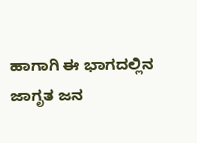ಹಾಗಾಗಿ ಈ ಭಾಗದಲ್ಲಿನ ಜಾಗೃತ ಜನ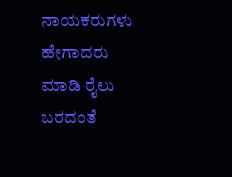ನಾಯಕರುಗಳು ಹೇಗಾದರು ಮಾಡಿ ರೈಲು ಬರದಂತೆ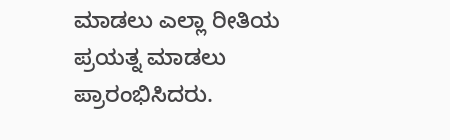ಮಾಡಲು ಎಲ್ಲಾ ರೀತಿಯ ಪ್ರಯತ್ನ ಮಾಡಲು ಪ್ರಾರಂಭಿಸಿದರು.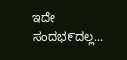ಇದೇ ಸಂದಭ೯ದಲ್ಲ...